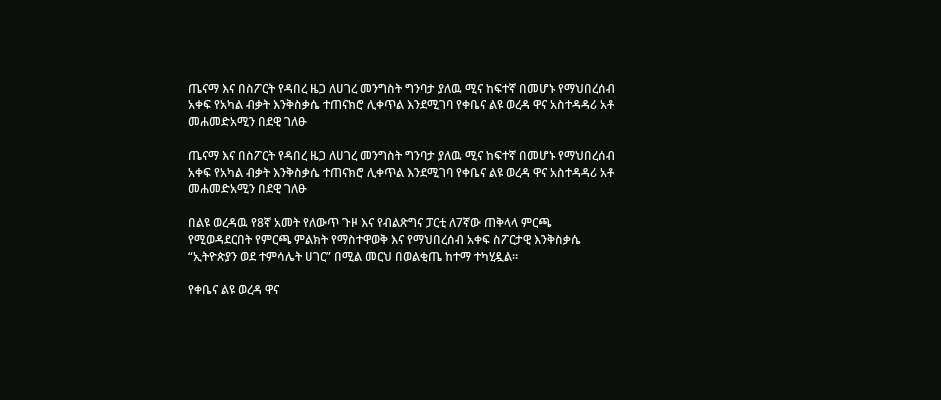ጤናማ እና በስፖርት የዳበረ ዜጋ ለሀገረ መንግስት ግንባታ ያለዉ ሚና ከፍተኛ በመሆኑ የማህበረሰብ አቀፍ የአካል ብቃት እንቅስቃሴ ተጠናክሮ ሊቀጥል እንደሚገባ የቀቤና ልዩ ወረዳ ዋና አስተዳዳሪ አቶ መሐመድአሚን በደዊ ገለፁ

ጤናማ እና በስፖርት የዳበረ ዜጋ ለሀገረ መንግስት ግንባታ ያለዉ ሚና ከፍተኛ በመሆኑ የማህበረሰብ አቀፍ የአካል ብቃት እንቅስቃሴ ተጠናክሮ ሊቀጥል እንደሚገባ የቀቤና ልዩ ወረዳ ዋና አስተዳዳሪ አቶ መሐመድአሚን በደዊ ገለፁ

በልዩ ወረዳዉ የ8ኛ አመት የለውጥ ጉዞ እና የብልጽግና ፓርቲ ለ7ኛው ጠቅላላ ምርጫ የሚወዳደርበት የምርጫ ምልክት የማስተዋወቅ እና የማህበረሰብ አቀፍ ስፖርታዊ እንቅስቃሴ “ኢትዮጵያን ወደ ተምሳሌት ሀገር” በሚል መርህ በወልቂጤ ከተማ ተካሂዷል።

የቀቤና ልዩ ወረዳ ዋና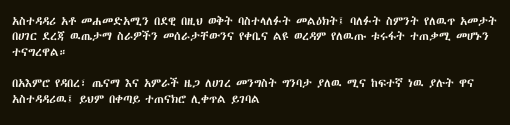አስተዳዳሪ አቶ መሐመድአሚን በደዊ በዚህ ወቅት ባስተላለፉት መልዕክት፤ ባለፉት ስምንት የለዉጥ አመታት በሀገር ደረጃ ዉጤታማ ስራዎችን መሰራታቸውንና የቀቤና ልዩ ወረዳም የለዉጡ ቱሩፋት ተጠቃሚ መሆኑን ተናግረዋል።

በአእምሮ የዳበረ፣ ጤናማ እና አምራች ዜጋ ለሀገረ መንግስት ግንባታ ያለዉ ሚና ከፍተኛ ነዉ ያሉት ዋና አስተዳዳሪዉ፤ ይህም በቀጣይ ተጠናክሮ ሊቀጥል ይገባል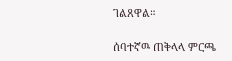ገልጸዋል።

ሰባተኛዉ ጠቅላላ ምርጫ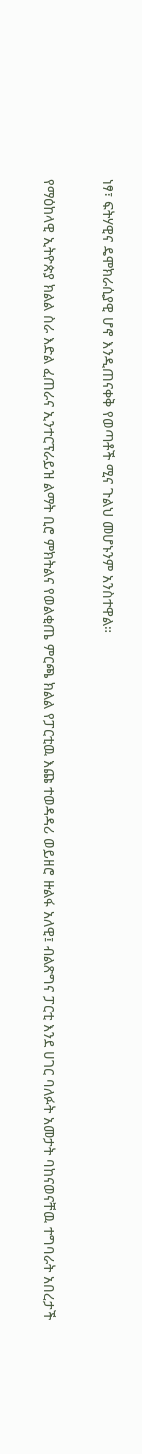ነፃ፣ ፍትሃዊና ዴሞክራሲያዊ ሆኖ እንዲጠናቀቅ የወጣቶች ሚና ጉልህ መሆኑንም አንስተዋል።

የማዕከላዊ ኢትዮጵያ ክልል ስራ እድል ፈጠራና ኢንተርፕራይዝ ልማት ቢሮ ምክትልና የወልቂጤ ምርጫ ክልል የፓርቲዉ እጩ ተወዳዳሪ ወይዘሮ ዙልፋ አለዊ፤ ብልጽግና ፓርቲ እንደ ሀገር ባለፉት አመታት ባከናወናቸዉ ተግባራት አበረታች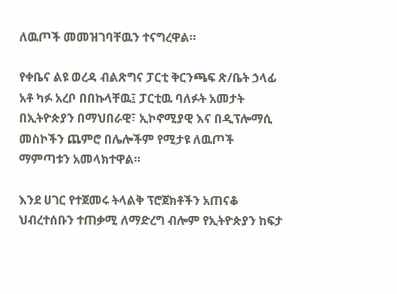ለዉጦች መመዝገባቸዉን ተናግረዋል።

የቀቤና ልዩ ወረዳ ብልጽግና ፓርቲ ቅርንጫፍ ጽ/ቤት ኃላፊ አቶ ካፉ አረቦ በበኩላቸዉ፤ ፓርቲዉ ባለፉት አመታት በኢትዮጵያን በማህበራዊ፣ ኢኮኖሚያዊ እና በዲፕሎማሲ መስኮችን ጨምሮ በሌሎችም የሚታዩ ለዉጦች ማምጣቱን አመላክተዋል።

እንደ ሀገር የተጀመሩ ትላልቅ ፕሮጀክቶችን አጠናቆ ህብረተሰቡን ተጠቃሚ ለማድረግ ብሎም የኢትዮጵያን ከፍታ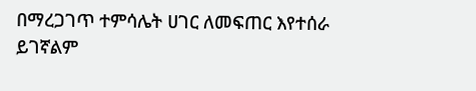በማረጋገጥ ተምሳሌት ሀገር ለመፍጠር እየተሰራ ይገኛልም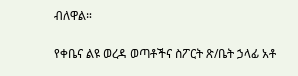ብለዋል።

የቀቤና ልዩ ወረዳ ወጣቶችና ስፖርት ጽ/ቤት ኃላፊ አቶ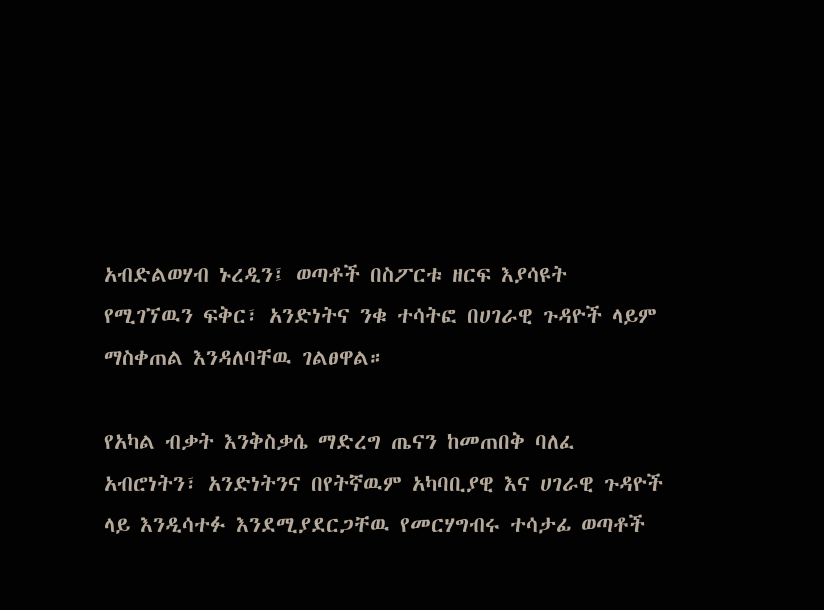አብድልወሃብ ኑረዲን፤ ወጣቶች በስፖርቱ ዘርፍ እያሳዩት የሚገኘዉን ፍቅር፣ አንድነትና ንቁ ተሳትፎ በሀገራዊ ጉዳዮች ላይም ማስቀጠል እንዳለባቸዉ ገልፀዋል።

የአካል ብቃት እንቅስቃሴ ማድረግ ጤናን ከመጠበቅ ባለፈ አብሮነትን፣ አንድነትንና በየትኛዉም አካባቢያዊ እና ሀገራዊ ጉዳዮች ላይ እንዲሳተፉ እንደሚያደርጋቸዉ የመርሃግብሩ ተሳታፊ ወጣቶች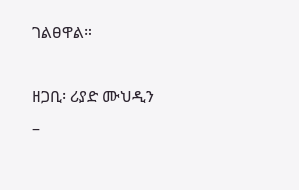ገልፀዋል።

ዘጋቢ፡ ሪያድ ሙህዲን –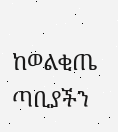ከወልቂጤ ጣቢያችን